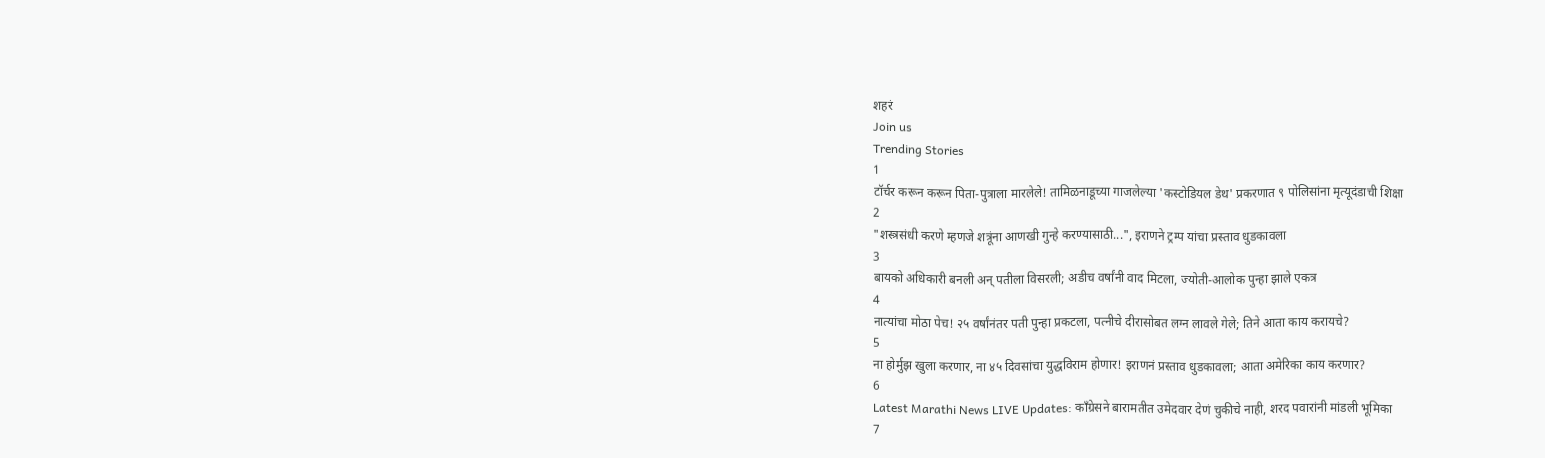शहरं
Join us
Trending Stories
1
टॉर्चर करून करून पिता-पुत्राला मारलेले! तामिळनाडूच्या गाजलेल्या 'कस्टोडियल डेथ' प्रकरणात ९ पोलिसांना मृत्यूदंडाची शिक्षा
2
"शस्त्रसंधी करणे म्हणजे शत्रूंना आणखी गुन्हे करण्यासाठी...", इराणने ट्रम्प यांचा प्रस्ताव धुडकावला
3
बायको अधिकारी बनली अन् पतीला विसरली; अडीच वर्षांनी वाद मिटला, ज्योती-आलोक पुन्हा झाले एकत्र
4
नात्यांचा मोठा पेच! २५ वर्षांनंतर पती पुन्हा प्रकटला, पत्नीचे दीरासोबत लग्न लावले गेले; तिने आता काय करायचे?
5
ना होर्मुझ खुला करणार, ना ४५ दिवसांचा युद्धविराम होणार! इराणनं प्रस्ताव धुडकावला; आता अमेरिका काय करणार?
6
Latest Marathi News LIVE Updates: काँग्रेसने बारामतीत उमेदवार देणं चुकीचे नाही, शरद पवारांनी मांडली भूमिका
7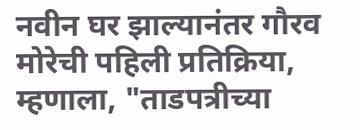नवीन घर झाल्यानंतर गौरव मोरेची पहिली प्रतिक्रिया, म्हणाला, "ताडपत्रीच्या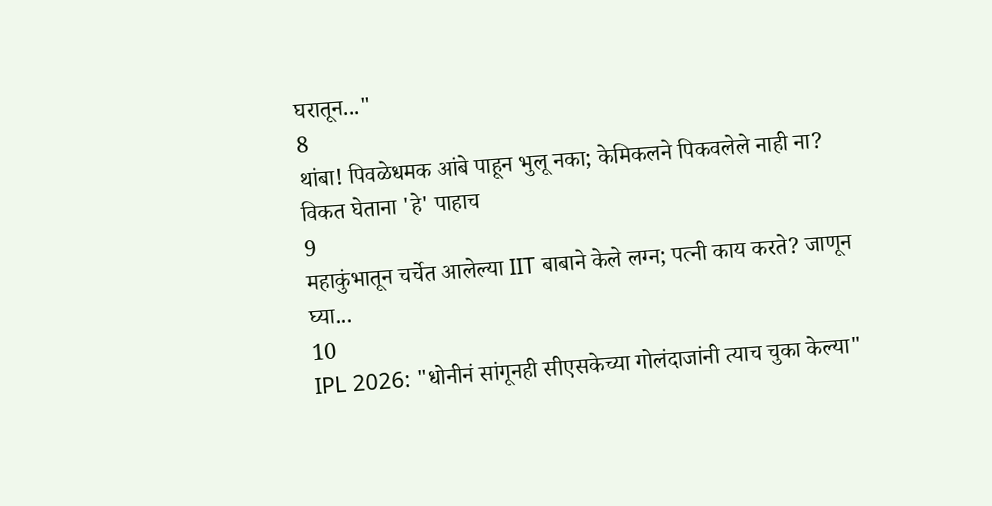घरातून..."
8
थांबा! पिवळेधमक आंबे पाहून भुलू नका; केमिकलने पिकवलेले नाही ना? विकत घेताना 'हे' पाहाच
9
महाकुंभातून चर्चेत आलेल्या IIT बाबाने केले लग्न; पत्नी काय करते? जाणून घ्या...
10
IPL 2026: "धोनीनं सांगूनही सीएसकेच्या गोलंदाजांनी त्याच चुका केल्या"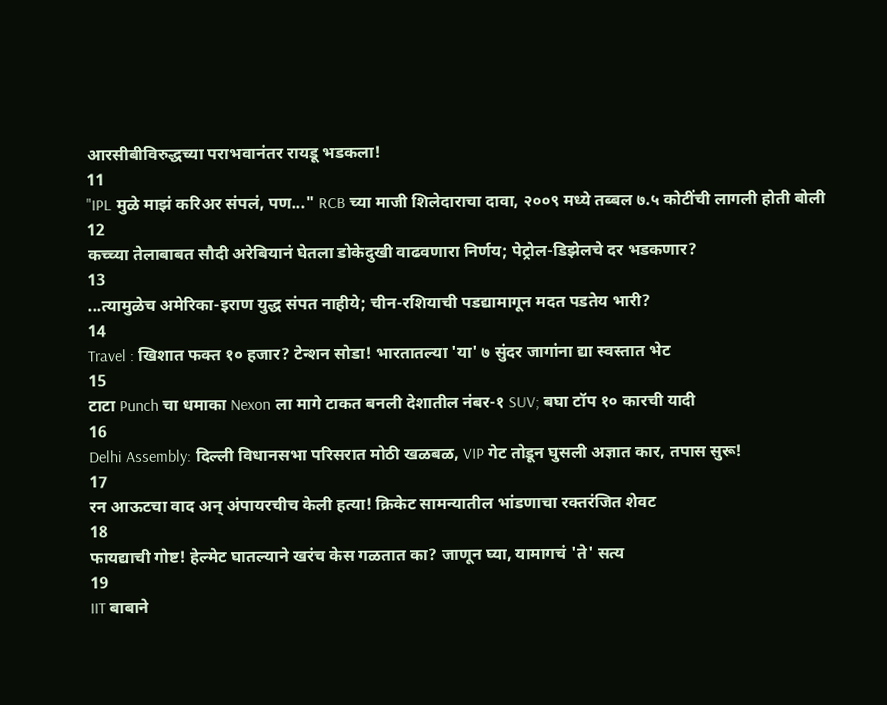आरसीबीविरुद्धच्या पराभवानंतर रायडू भडकला!
11
"IPL मुळे माझं करिअर संपलं, पण..." RCB च्या माजी शिलेदाराचा दावा, २००९ मध्ये तब्बल ७.५ कोटींची लागली होती बोली
12
कच्च्या तेलाबाबत सौदी अरेबियानं घेतला डोकेदुखी वाढवणारा निर्णय; पेट्रोल-डिझेलचे दर भडकणार?
13
...त्यामुळेच अमेरिका-इराण युद्ध संपत नाहीये; चीन-रशियाची पडद्यामागून मदत पडतेय भारी?
14
Travel : खिशात फक्त १० हजार? टेन्शन सोडा! भारतातल्या 'या' ७ सुंदर जागांना द्या स्वस्तात भेट
15
टाटा Punch चा धमाका Nexon ला मागे टाकत बनली देशातील नंबर-१ SUV; बघा टॉप १० कारची यादी
16
Delhi Assembly: दिल्ली विधानसभा परिसरात मोठी खळबळ, VIP गेट तोडून घुसली अज्ञात कार, तपास सुरू!
17
रन आऊटचा वाद अन् अंपायरचीच केली हत्या! क्रिकेट सामन्यातील भांडणाचा रक्तरंजित शेवट
18
फायद्याची गोष्ट! हेल्मेट घातल्याने खरंच केस गळतात का? जाणून घ्या, यामागचं 'ते' सत्य
19
IIT बाबाने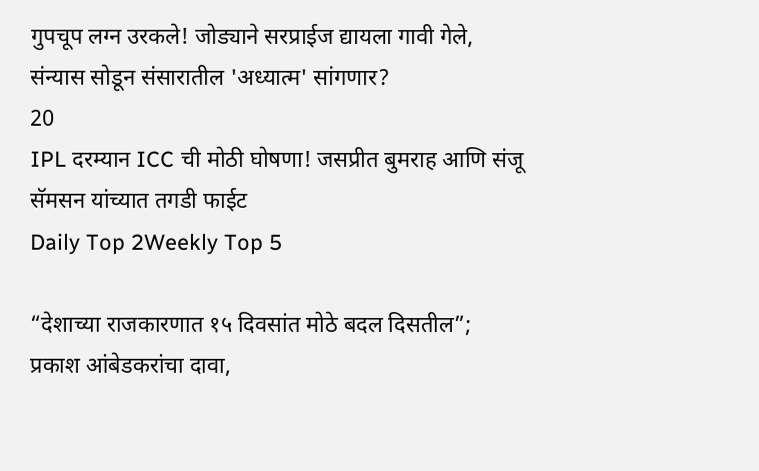गुपचूप लग्न उरकले! जोड्याने सरप्राईज द्यायला गावी गेले, संन्यास सोडून संसारातील 'अध्यात्म' सांगणार?
20
IPL दरम्यान ICC ची मोठी घोषणा! जसप्रीत बुमराह आणि संजू सॅमसन यांच्यात तगडी फाईट
Daily Top 2Weekly Top 5

“देशाच्या राजकारणात १५ दिवसांत मोठे बदल दिसतील”; प्रकाश आंबेडकरांचा दावा,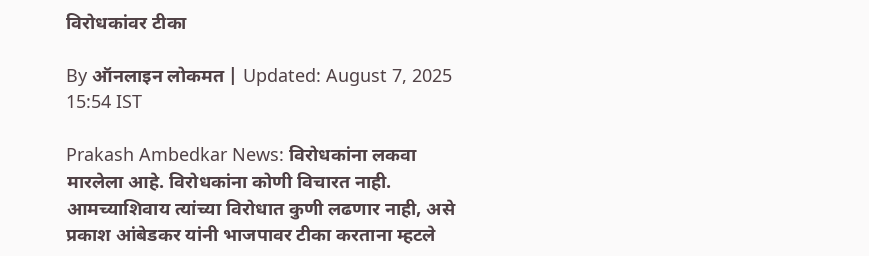विरोधकांवर टीका

By ऑनलाइन लोकमत | Updated: August 7, 2025 15:54 IST

Prakash Ambedkar News: विरोधकांना लकवा मारलेला आहे. विरोधकांना कोणी विचारत नाही. आमच्याशिवाय त्यांच्या विरोधात कुणी लढणार नाही, असे प्रकाश आंबेडकर यांनी भाजपावर टीका करताना म्हटले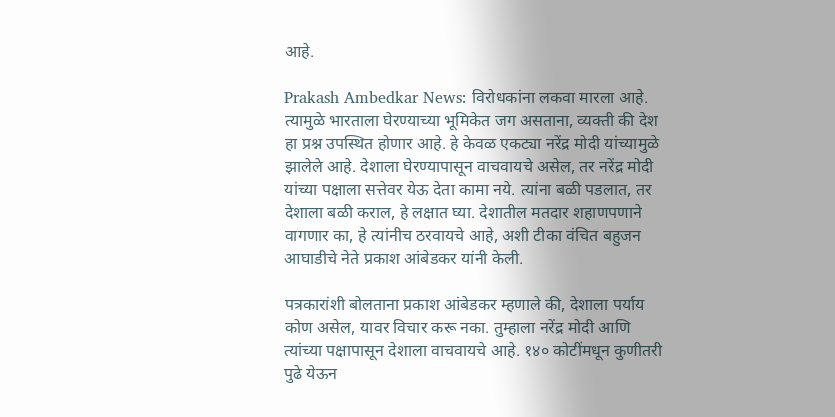आहे.

Prakash Ambedkar News: विरोधकांना लकवा मारला आहे. त्यामुळे भारताला घेरण्याच्या भूमिकेत जग असताना, व्यक्ती की देश हा प्रश्न उपस्थित होणार आहे. हे केवळ एकट्या नरेंद्र मोदी यांच्यामुळे झालेले आहे. देशाला घेरण्यापासून वाचवायचे असेल, तर नरेंद्र मोदी यांच्या पक्षाला सत्तेवर येऊ देता कामा नये. त्यांना बळी पडलात, तर देशाला बळी कराल, हे लक्षात घ्या. देशातील मतदार शहाणपणाने वागणार का, हे त्यांनीच ठरवायचे आहे, अशी टीका वंचित बहुजन आघाडीचे नेते प्रकाश आंबेडकर यांनी केली.

पत्रकारांशी बोलताना प्रकाश आंबेडकर म्हणाले की, देशाला पर्याय कोण असेल, यावर विचार करू नका. तुम्हाला नरेंद्र मोदी आणि त्यांच्या पक्षापासून देशाला वाचवायचे आहे. १४० कोटींमधून कुणीतरी पुढे येऊन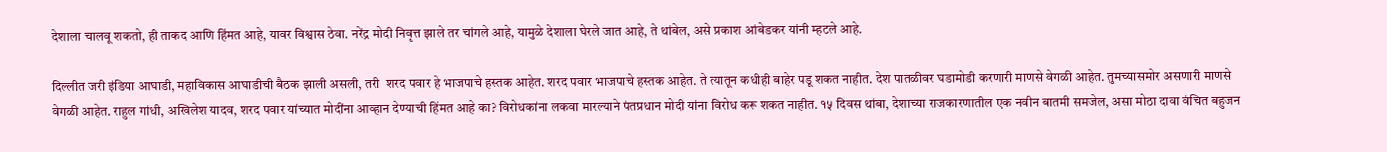देशाला चालवू शकतो, ही ताकद आणि हिंमत आहे, यावर विश्वास ठेवा. नरेंद्र मोदी निवृत्त झाले तर चांगले आहे, यामुळे देशाला घेरले जात आहे, ते थांबेल, असे प्रकाश आंबेडकर यांनी म्हटले आहे.

दिल्लीत जरी इंडिया आघाडी, महाविकास आघाडीची बैठक झाली असली, तरी  शरद पवार हे भाजपाचे हस्तक आहेत. शरद पवार भाजपाचे हस्तक आहेत. ते त्यातून कधीही बाहेर पडू शकत नाहीत. देश पातळीवर घडामोडी करणारी माणसे वेगळी आहेत. तुमच्यासमोर असणारी माणसे वेगळी आहेत. राहुल गांधी, अखिलेश यादव, शरद पवार यांच्यात मोदींना आव्हान देण्याची हिंमत आहे का? विरोधकांना लकवा मारल्याने पंतप्रधान मोदी यांना विरोध करू शकत नाहीत. १५ दिवस थांबा, देशाच्या राजकारणातील एक नवीन बातमी समजेल, असा मोठा दावा वंचित बहुजन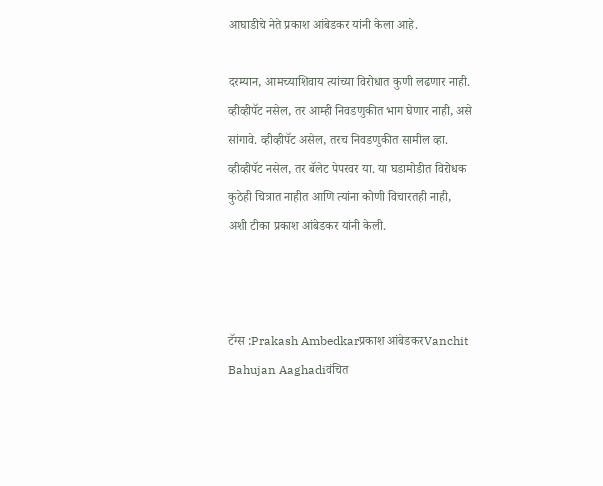आघाडीचे नेते प्रकाश आंबेडकर यांनी केला आहे.

दरम्यान, आमच्याशिवाय त्यांच्या विरोधात कुणी लढणार नाही. व्हीव्हीपॅट नसेल, तर आम्ही निवडणुकीत भाग घेणार नाही, असे सांगावे. व्हीव्हीपॅट असेल, तरच निवडणुकीत सामील व्हा. व्हीव्हीपॅट नसेल, तर बॅलेट पेपरवर या. या घडामोडीत विरोधक कुठेही चित्रात नाहीत आणि त्यांना कोणी विचारतही नाही, अशी टीका प्रकाश आंबेडकर यांनी केली.



टॅग्स :Prakash Ambedkarप्रकाश आंबेडकरVanchit Bahujan Aaghadiवंचित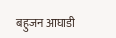बहुजन आघाडी